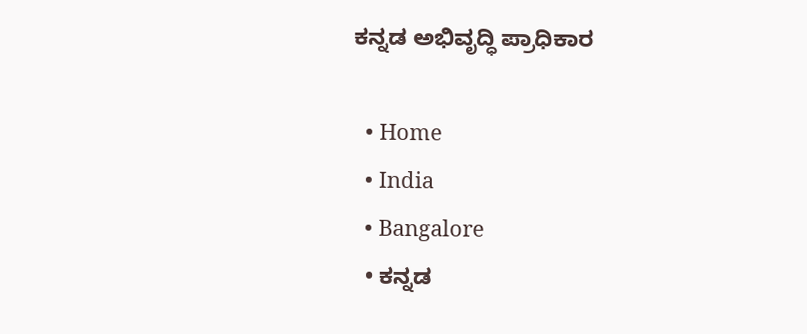ಕನ್ನಡ ಅಭಿವೃದ್ಧಿ ಪ್ರಾಧಿಕಾರ

  • Home
  • India
  • Bangalore
  • ಕನ್ನಡ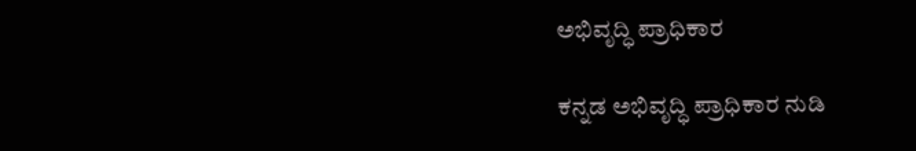ಅಭಿವೃದ್ಧಿ ಪ್ರಾಧಿಕಾರ

ಕನ್ನಡ ಅಭಿವೃದ್ಧಿ ಪ್ರಾಧಿಕಾರ ನುಡಿ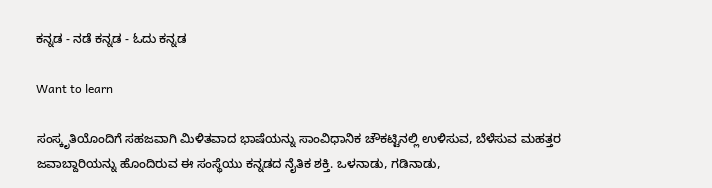ಕನ್ನಡ - ನಡೆ ಕನ್ನಡ - ಓದು ಕನ್ನಡ

Want to learn

ಸಂಸ್ಕೃತಿಯೊಂದಿಗೆ ಸಹಜವಾಗಿ ಮಿಳಿತವಾದ ಭಾಷೆಯನ್ನು ಸಾಂವಿಧಾನಿಕ ಚೌಕಟ್ಟಿನಲ್ಲಿ ಉಳಿಸುವ, ಬೆಳೆಸುವ ಮಹತ್ತರ ಜವಾಬ್ದಾರಿಯನ್ನು ಹೊಂದಿರುವ ಈ ಸಂಸ್ಥೆಯು ಕನ್ನಡದ ನೈತಿಕ ಶಕ್ತಿ. ಒಳನಾಡು, ಗಡಿನಾಡು,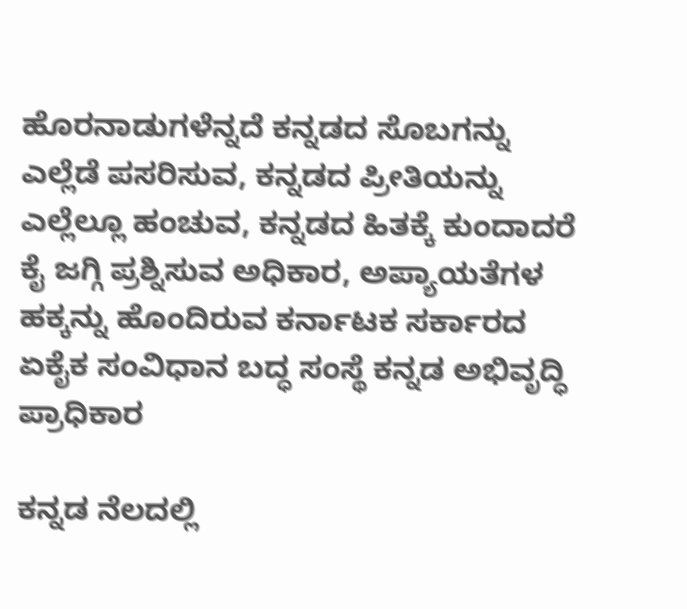ಹೊರನಾಡುಗಳೆನ್ನದೆ ಕನ್ನಡದ ಸೊಬಗನ್ನು ಎಲ್ಲೆಡೆ ಪಸರಿಸುವ, ಕನ್ನಡದ ಪ್ರೀತಿಯನ್ನು ಎಲ್ಲೆಲ್ಲೂ ಹಂಚುವ, ಕನ್ನಡದ ಹಿತಕ್ಕೆ ಕುಂದಾದರೆ ಕೈ ಜಗ್ಗಿ ಪ್ರಶ್ನಿಸುವ ಅಧಿಕಾರ, ಅಪ್ಯಾಯತೆಗಳ ಹಕ್ಕನ್ನು ಹೊಂದಿರುವ ಕರ್ನಾಟಕ ಸರ್ಕಾರದ ಏಕೈಕ ಸಂವಿಧಾನ ಬದ್ಧ ಸಂಸ್ಥೆ ಕನ್ನಡ ಅಭಿವೃದ್ಧಿ ಪ್ರಾಧಿಕಾರ

ಕನ್ನಡ ನೆಲದಲ್ಲಿ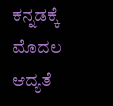ಕನ್ನಡಕ್ಕೆ ಮೊದಲ ಆದ್ಯತೆ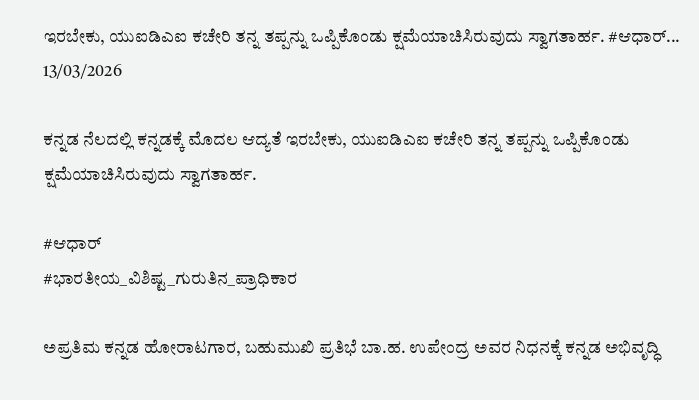ಇರಬೇಕು, ಯುಐಡಿಎಐ ಕಚೇರಿ ತನ್ನ ತಪ್ಪನ್ನು ಒಪ್ಪಿಕೊಂಡು ಕ್ಷಮೆಯಾಚಿಸಿರುವುದು ಸ್ವಾಗತಾರ್ಹ. #ಆಧಾರ್...
13/03/2026

ಕನ್ನಡ ನೆಲದಲ್ಲಿ ಕನ್ನಡಕ್ಕೆ ಮೊದಲ ಆದ್ಯತೆ ಇರಬೇಕು, ಯುಐಡಿಎಐ ಕಚೇರಿ ತನ್ನ ತಪ್ಪನ್ನು ಒಪ್ಪಿಕೊಂಡು ಕ್ಷಮೆಯಾಚಿಸಿರುವುದು ಸ್ವಾಗತಾರ್ಹ.

#ಆಧಾರ್‌
#ಭಾರತೀಯ_ವಿಶಿಷ್ಟ_ಗುರುತಿನ_ಪ್ರಾಧಿಕಾರ

ಅಪ್ರತಿಮ ಕನ್ನಡ ಹೋರಾಟಗಾರ, ಬಹುಮುಖಿ ಪ್ರತಿಭೆ ಬಾ.ಹ. ಉಪೇಂದ್ರ ಅವರ ನಿಧನಕ್ಕೆ ಕನ್ನಡ ಅಭಿವೃದ್ಧಿ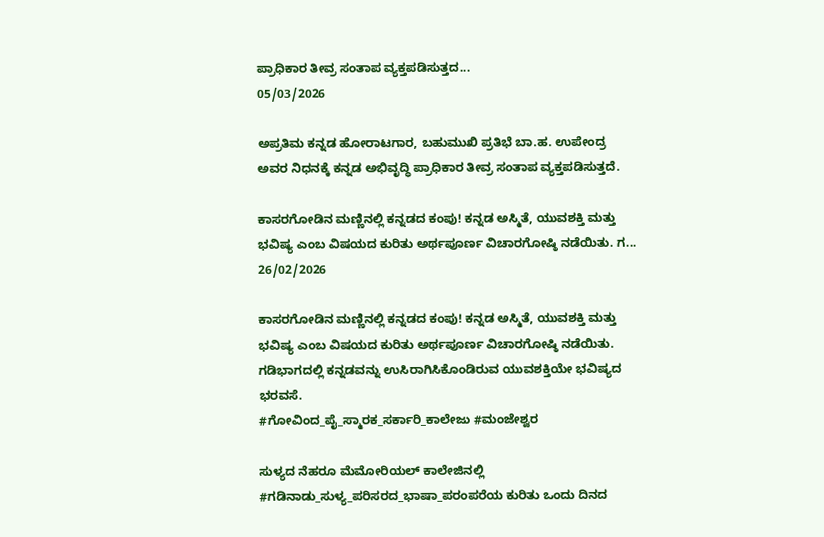ಪ್ರಾಧಿಕಾರ ತೀವ್ರ ಸಂತಾಪ ವ್ಯಕ್ತಪಡಿಸುತ್ತದ...
05/03/2026

ಅಪ್ರತಿಮ ಕನ್ನಡ ಹೋರಾಟಗಾರ, ಬಹುಮುಖಿ ಪ್ರತಿಭೆ ಬಾ.ಹ. ಉಪೇಂದ್ರ ಅವರ ನಿಧನಕ್ಕೆ ಕನ್ನಡ ಅಭಿವೃದ್ಧಿ ಪ್ರಾಧಿಕಾರ ತೀವ್ರ ಸಂತಾಪ ವ್ಯಕ್ತಪಡಿಸುತ್ತದೆ.

ಕಾಸರಗೋಡಿನ ಮಣ್ಣಿನಲ್ಲಿ ಕನ್ನಡದ ಕಂಪು! ಕನ್ನಡ ಅಸ್ಮಿತೆ, ಯುವಶಕ್ತಿ ಮತ್ತು ಭವಿಷ್ಯ ಎಂಬ ವಿಷಯದ ಕುರಿತು ಅರ್ಥಪೂರ್ಣ ವಿಚಾರಗೋಷ್ಠಿ ನಡೆಯಿತು. ಗ...
26/02/2026

ಕಾಸರಗೋಡಿನ ಮಣ್ಣಿನಲ್ಲಿ ಕನ್ನಡದ ಕಂಪು! ಕನ್ನಡ ಅಸ್ಮಿತೆ, ಯುವಶಕ್ತಿ ಮತ್ತು ಭವಿಷ್ಯ ಎಂಬ ವಿಷಯದ ಕುರಿತು ಅರ್ಥಪೂರ್ಣ ವಿಚಾರಗೋಷ್ಠಿ ನಡೆಯಿತು. ಗಡಿಭಾಗದಲ್ಲಿ ಕನ್ನಡವನ್ನು ಉಸಿರಾಗಿಸಿಕೊಂಡಿರುವ ಯುವಶಕ್ತಿಯೇ ಭವಿಷ್ಯದ ಭರವಸೆ.
#ಗೋವಿಂದ_ಪೈ_ಸ್ಮಾರಕ_ಸರ್ಕಾರಿ_ಕಾಲೇಜು #ಮಂಜೇಶ್ವರ

ಸುಳ್ಯದ ನೆಹರೂ ಮೆಮೋರಿಯಲ್‌ ಕಾಲೇಜಿನಲ್ಲಿ  #ಗಡಿನಾಡು_ಸುಳ್ಯ_ಪರಿಸರದ_ಭಾಷಾ_ಪರಂಪರೆಯ ಕುರಿತು ಒಂದು ದಿನದ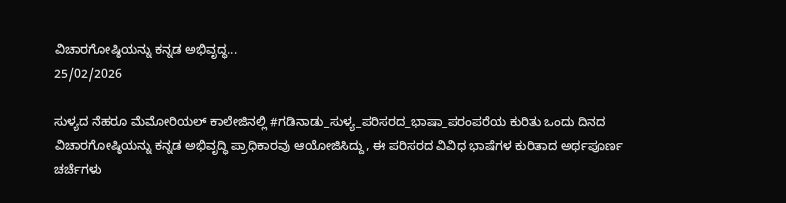ವಿಚಾರಗೋಷ್ಠಿಯನ್ನು ಕನ್ನಡ ಅಭಿವೃದ್ಧ...
25/02/2026

ಸುಳ್ಯದ ನೆಹರೂ ಮೆಮೋರಿಯಲ್‌ ಕಾಲೇಜಿನಲ್ಲಿ #ಗಡಿನಾಡು_ಸುಳ್ಯ_ಪರಿಸರದ_ಭಾಷಾ_ಪರಂಪರೆಯ ಕುರಿತು ಒಂದು ದಿನದ ವಿಚಾರಗೋಷ್ಠಿಯನ್ನು ಕನ್ನಡ ಅಭಿವೃದ್ಧಿ ಪ್ರಾಧಿಕಾರವು ಆಯೋಜಿಸಿದ್ದು, ಈ ಪರಿಸರದ ವಿವಿಧ ಭಾಷೆಗಳ ಕುರಿತಾದ ಅರ್ಥಪೂರ್ಣ ಚರ್ಚೆಗಳು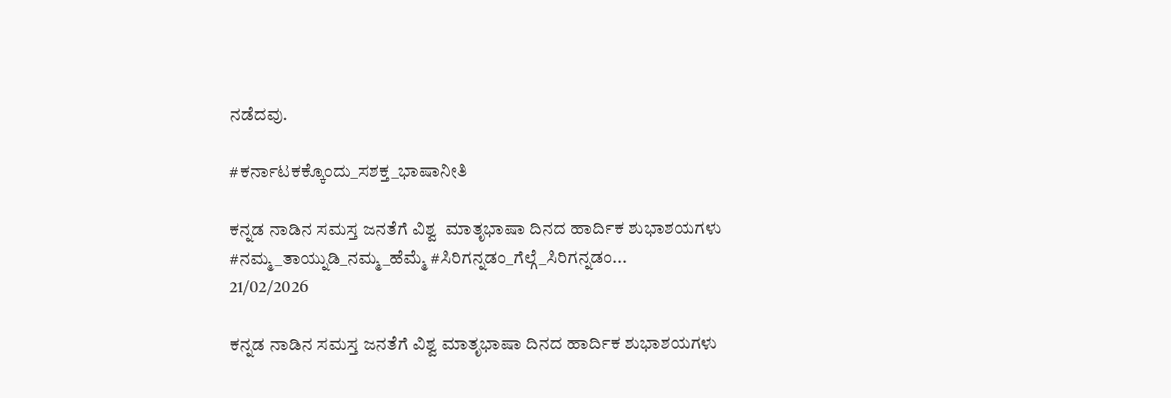ನಡೆದವು.

#ಕರ್ನಾಟಕಕ್ಕೊಂದು_ಸಶಕ್ತ_ಭಾಷಾನೀತಿ

ಕನ್ನಡ ನಾಡಿನ ಸಮಸ್ತ ಜನತೆಗೆ ವಿಶ್ವ  ಮಾತೃಭಾಷಾ ದಿನದ ಹಾರ್ದಿಕ ಶುಭಾಶಯಗಳು #ನಮ್ಮ_ತಾಯ್ನುಡಿ_ನಮ್ಮ_ಹೆಮ್ಮೆ #ಸಿರಿಗನ್ನಡಂ_ಗೆಲ್ಗೆ_ಸಿರಿಗನ್ನಡಂ...
21/02/2026

ಕನ್ನಡ ನಾಡಿನ ಸಮಸ್ತ ಜನತೆಗೆ ವಿಶ್ವ ಮಾತೃಭಾಷಾ ದಿನದ ಹಾರ್ದಿಕ ಶುಭಾಶಯಗಳು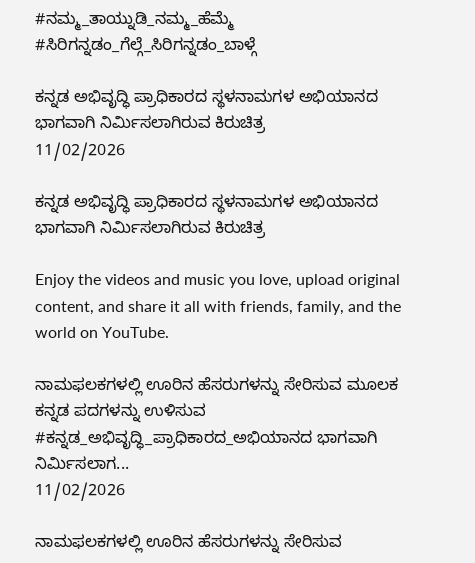#ನಮ್ಮ_ತಾಯ್ನುಡಿ_ನಮ್ಮ_ಹೆಮ್ಮೆ
#ಸಿರಿಗನ್ನಡಂ_ಗೆಲ್ಗೆ_ಸಿರಿಗನ್ನಡಂ_ಬಾಳ್ಗೆ

ಕನ್ನಡ ಅಭಿವೃದ್ಧಿ ಪ್ರಾಧಿಕಾರದ ಸ್ಥಳನಾಮಗಳ ಅಭಿಯಾನದ ಭಾಗವಾಗಿ ನಿರ್ಮಿಸಲಾಗಿರುವ ಕಿರುಚಿತ್ರ
11/02/2026

ಕನ್ನಡ ಅಭಿವೃದ್ಧಿ ಪ್ರಾಧಿಕಾರದ ಸ್ಥಳನಾಮಗಳ ಅಭಿಯಾನದ ಭಾಗವಾಗಿ ನಿರ್ಮಿಸಲಾಗಿರುವ ಕಿರುಚಿತ್ರ

Enjoy the videos and music you love, upload original content, and share it all with friends, family, and the world on YouTube.

ನಾಮಫಲಕಗಳಲ್ಲಿ ಊರಿನ ಹೆಸರುಗಳನ್ನು ಸೇರಿಸುವ ಮೂಲಕ ಕನ್ನಡ ಪದಗಳನ್ನು ಉಳಿಸುವ  #ಕನ್ನಡ_ಅಭಿವೃದ್ಧಿ_ಪ್ರಾಧಿಕಾರದ_ಅಭಿಯಾನದ ಭಾಗವಾಗಿ ನಿರ್ಮಿಸಲಾಗ...
11/02/2026

ನಾಮಫಲಕಗಳಲ್ಲಿ ಊರಿನ ಹೆಸರುಗಳನ್ನು ಸೇರಿಸುವ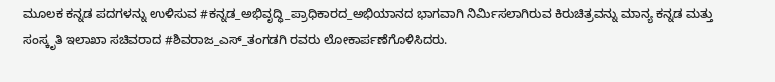ಮೂಲಕ ಕನ್ನಡ ಪದಗಳನ್ನು ಉಳಿಸುವ #ಕನ್ನಡ_ಅಭಿವೃದ್ಧಿ_ಪ್ರಾಧಿಕಾರದ_ಅಭಿಯಾನದ ಭಾಗವಾಗಿ ನಿರ್ಮಿಸಲಾಗಿರುವ ಕಿರುಚಿತ್ರವನ್ನು ಮಾನ್ಯ ಕನ್ನಡ ಮತ್ತು ಸಂಸ್ಕೃತಿ ಇಲಾಖಾ ಸಚಿವರಾದ #ಶಿವರಾಜ_ಎಸ್_ತಂಗಡಗಿ ರವರು ಲೋಕಾರ್ಪಣೆಗೊಳಿಸಿದರು.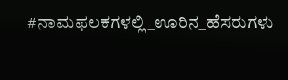#ನಾಮಫಲಕಗಳಲ್ಲಿ_ಊರಿನ_ಹೆಸರುಗಳು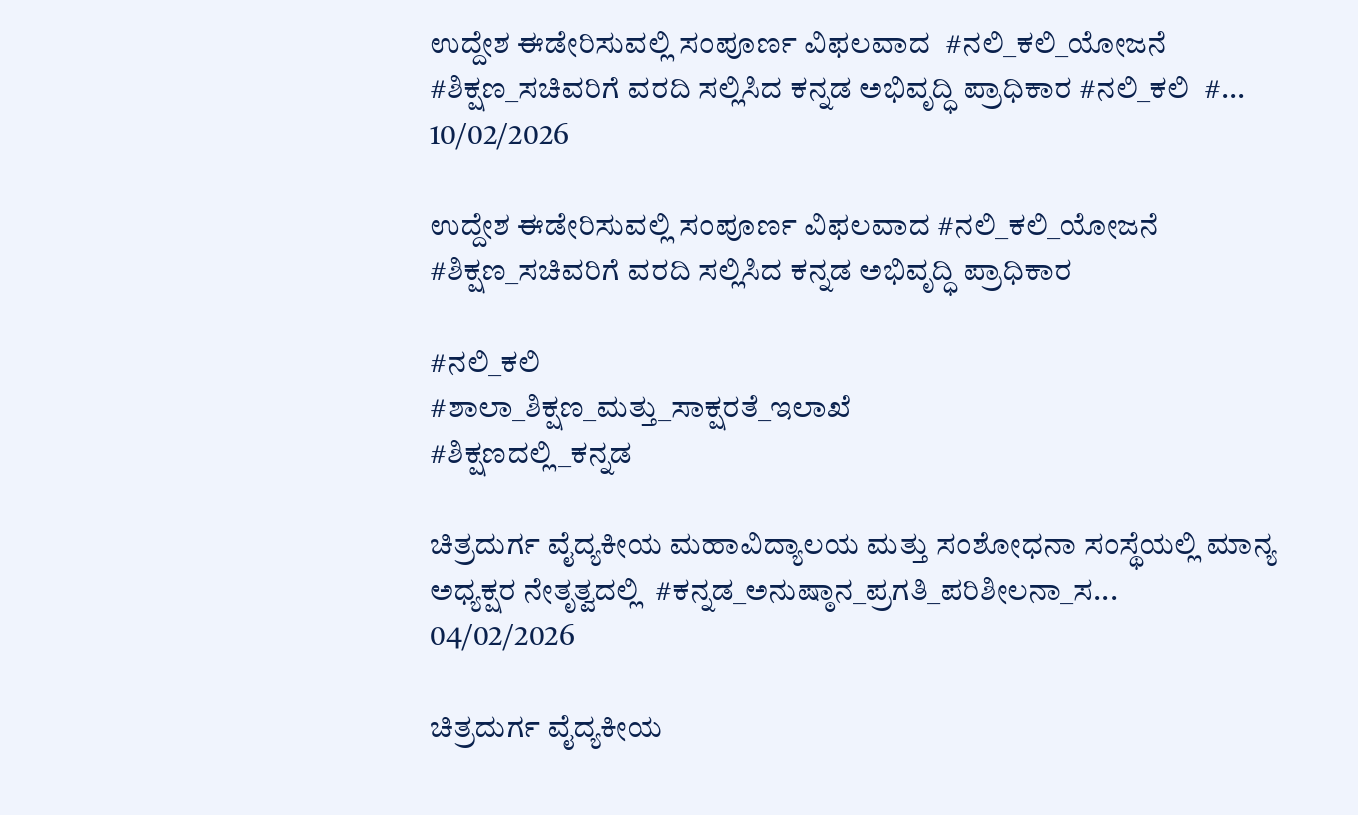ಉದ್ದೇಶ ಈಡೇರಿಸುವಲ್ಲಿ ಸಂಪೂರ್ಣ ವಿಫಲವಾದ  #ನಲಿ_ಕಲಿ_ಯೋಜನೆ #ಶಿಕ್ಷಣ_ಸಚಿವರಿಗೆ ವರದಿ ಸಲ್ಲಿಸಿದ ಕನ್ನಡ ಅಭಿವೃದ್ಧಿ ಪ್ರಾಧಿಕಾರ #ನಲಿ_ಕಲಿ  #...
10/02/2026

ಉದ್ದೇಶ ಈಡೇರಿಸುವಲ್ಲಿ ಸಂಪೂರ್ಣ ವಿಫಲವಾದ #ನಲಿ_ಕಲಿ_ಯೋಜನೆ
#ಶಿಕ್ಷಣ_ಸಚಿವರಿಗೆ ವರದಿ ಸಲ್ಲಿಸಿದ ಕನ್ನಡ ಅಭಿವೃದ್ಧಿ ಪ್ರಾಧಿಕಾರ

#ನಲಿ_ಕಲಿ
#ಶಾಲಾ_ಶಿಕ್ಷಣ_ಮತ್ತು_ಸಾಕ್ಷರತೆ_ಇಲಾಖೆ
#ಶಿಕ್ಷಣದಲ್ಲಿ_ಕನ್ನಡ

ಚಿತ್ರದುರ್ಗ ವೈದ್ಯಕೀಯ ಮಹಾವಿದ್ಯಾಲಯ ಮತ್ತು ಸಂಶೋಧನಾ ಸಂಸ್ಥೆಯಲ್ಲಿ ಮಾನ್ಯ ಅಧ್ಯಕ್ಷರ ನೇತೃತ್ವದಲ್ಲಿ  #ಕನ್ನಡ_ಅನುಷ್ಠಾನ_ಪ್ರಗತಿ_ಪರಿಶೀಲನಾ_ಸ...
04/02/2026

ಚಿತ್ರದುರ್ಗ ವೈದ್ಯಕೀಯ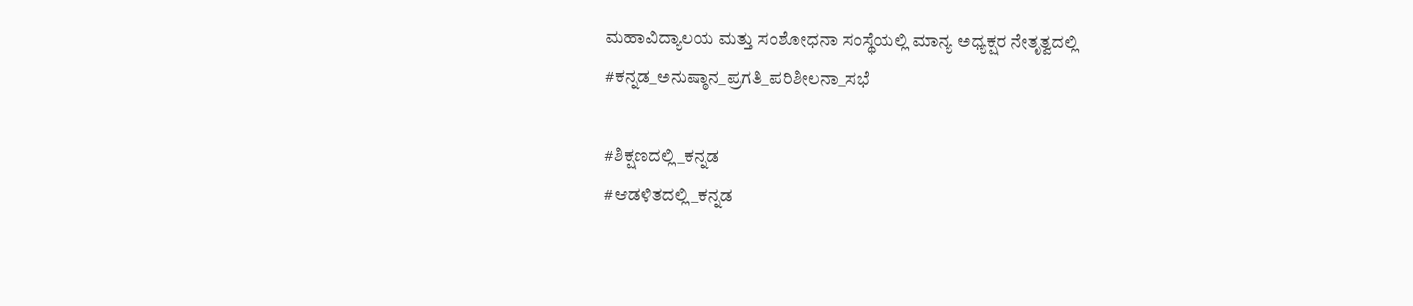ಮಹಾವಿದ್ಯಾಲಯ ಮತ್ತು ಸಂಶೋಧನಾ ಸಂಸ್ಥೆಯಲ್ಲಿ ಮಾನ್ಯ ಅಧ್ಯಕ್ಷರ ನೇತೃತ್ವದಲ್ಲಿ #ಕನ್ನಡ_ಅನುಷ್ಠಾನ_ಪ್ರಗತಿ_ಪರಿಶೀಲನಾ_ಸಭೆ

#ಶಿಕ್ಷಣದಲ್ಲಿ_ಕನ್ನಡ
#ಆಡಳಿತದಲ್ಲಿ_ಕನ್ನಡ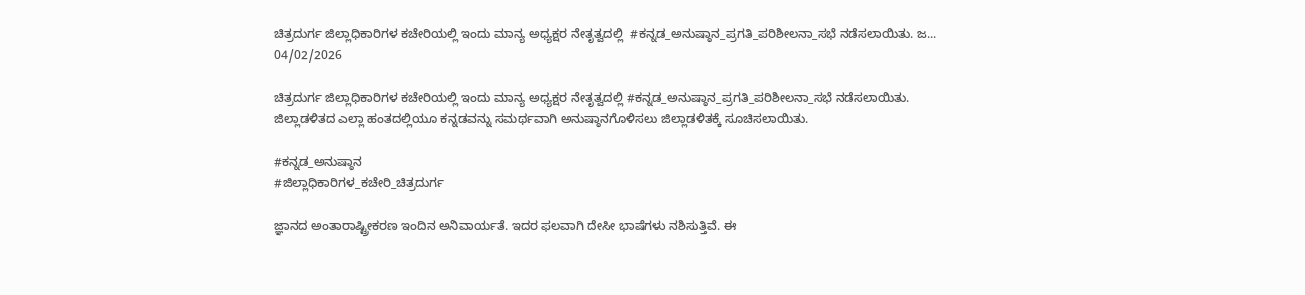ಚಿತ್ರದುರ್ಗ ಜಿಲ್ಲಾಧಿಕಾರಿಗಳ ಕಚೇರಿಯಲ್ಲಿ ಇಂದು ಮಾನ್ಯ ಅಧ್ಯಕ್ಷರ ನೇತೃತ್ವದಲ್ಲಿ  #ಕನ್ನಡ_ಅನುಷ್ಠಾನ_ಪ್ರಗತಿ_ಪರಿಶೀಲನಾ_ಸಭೆ ನಡೆಸಲಾಯಿತು. ಜ...
04/02/2026

ಚಿತ್ರದುರ್ಗ ಜಿಲ್ಲಾಧಿಕಾರಿಗಳ ಕಚೇರಿಯಲ್ಲಿ ಇಂದು ಮಾನ್ಯ ಅಧ್ಯಕ್ಷರ ನೇತೃತ್ವದಲ್ಲಿ #ಕನ್ನಡ_ಅನುಷ್ಠಾನ_ಪ್ರಗತಿ_ಪರಿಶೀಲನಾ_ಸಭೆ ನಡೆಸಲಾಯಿತು. ಜಿಲ್ಲಾಡಳಿತದ ಎಲ್ಲಾ ಹಂತದಲ್ಲಿಯೂ ಕನ್ನಡವನ್ನು ಸಮರ್ಥವಾಗಿ ಅನುಷ್ಠಾನಗೊಳಿಸಲು ಜಿಲ್ಲಾಡಳಿತಕ್ಕೆ ಸೂಚಿಸಲಾಯಿತು.

#ಕನ್ನಡ_ಅನುಷ್ಠಾನ
#ಜಿಲ್ಲಾಧಿಕಾರಿಗಳ_ಕಚೇರಿ_ಚಿತ್ರದುರ್ಗ

ಜ್ಞಾನದ ಅಂತಾರಾಷ್ಟ್ರೀಕರಣ ಇಂದಿನ ಅನಿವಾರ್ಯತೆ. ಇದರ ಫಲವಾಗಿ ದೇಸೀ ಭಾಷೆಗಳು ನಶಿಸುತ್ತಿವೆ. ಈ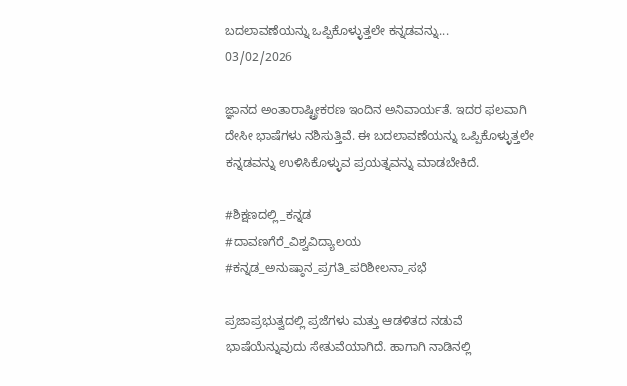ಬದಲಾವಣೆಯನ್ನು ಒಪ್ಪಿಕೊಳ್ಳುತ್ತಲೇ ಕನ್ನಡವನ್ನು...
03/02/2026

ಜ್ಞಾನದ ಅಂತಾರಾಷ್ಟ್ರೀಕರಣ ಇಂದಿನ ಅನಿವಾರ್ಯತೆ. ಇದರ ಫಲವಾಗಿ ದೇಸೀ ಭಾಷೆಗಳು ನಶಿಸುತ್ತಿವೆ. ಈ ಬದಲಾವಣೆಯನ್ನು ಒಪ್ಪಿಕೊಳ್ಳುತ್ತಲೇ ಕನ್ನಡವನ್ನು ಉಳಿಸಿಕೊಳ್ಳುವ ಪ್ರಯತ್ನವನ್ನು ಮಾಡಬೇಕಿದೆ.

#ಶಿಕ್ಷಣದಲ್ಲಿ_ಕನ್ನಡ
#ದಾವಣಗೆರೆ_ವಿಶ್ವವಿದ್ಯಾಲಯ
#ಕನ್ನಡ_ಅನುಷ್ಠಾನ_ಪ್ರಗತಿ_ಪರಿಶೀಲನಾ_ಸಭೆ

ಪ್ರಜಾಪ್ರಭುತ್ವದಲ್ಲಿ ಪ್ರಜೆಗಳು ಮತ್ತು ಆಡಳಿತದ ನಡುವೆ ಭಾಷೆಯೆನ್ನುವುದು ಸೇತುವೆಯಾಗಿದೆ. ಹಾಗಾಗಿ ನಾಡಿನಲ್ಲಿ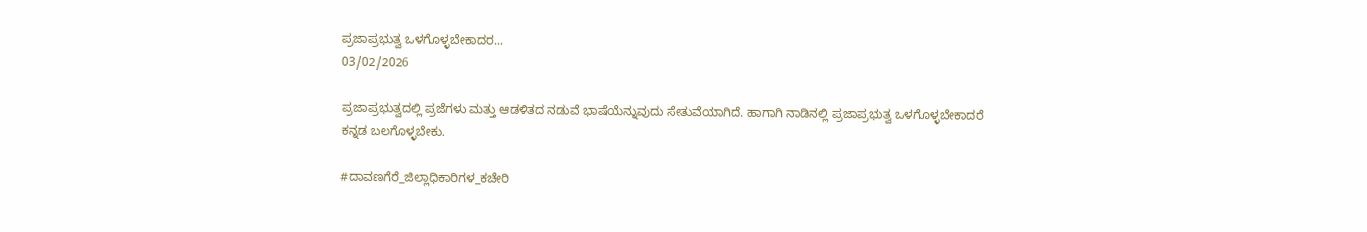ಪ್ರಜಾಪ್ರಭುತ್ವ ಒಳಗೊಳ್ಳಬೇಕಾದರ...
03/02/2026

ಪ್ರಜಾಪ್ರಭುತ್ವದಲ್ಲಿ ಪ್ರಜೆಗಳು ಮತ್ತು ಆಡಳಿತದ ನಡುವೆ ಭಾಷೆಯೆನ್ನುವುದು ಸೇತುವೆಯಾಗಿದೆ. ಹಾಗಾಗಿ ನಾಡಿನಲ್ಲಿ ಪ್ರಜಾಪ್ರಭುತ್ವ ಒಳಗೊಳ್ಳಬೇಕಾದರೆ ಕನ್ನಡ ಬಲಗೊಳ್ಳಬೇಕು.

#ದಾವಣಗೆರೆ_ಜಿಲ್ಲಾಧಿಕಾರಿಗಳ_ಕಚೇರಿ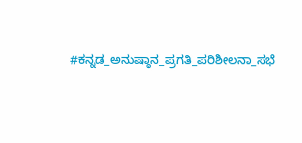#ಕನ್ನಡ_ಅನುಷ್ಠಾನ_ಪ್ರಗತಿ_ಪರಿಶೀಲನಾ_ಸಭೆ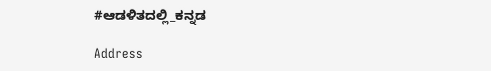#ಆಡಳಿತದಲ್ಲಿ_ಕನ್ನಡ

Address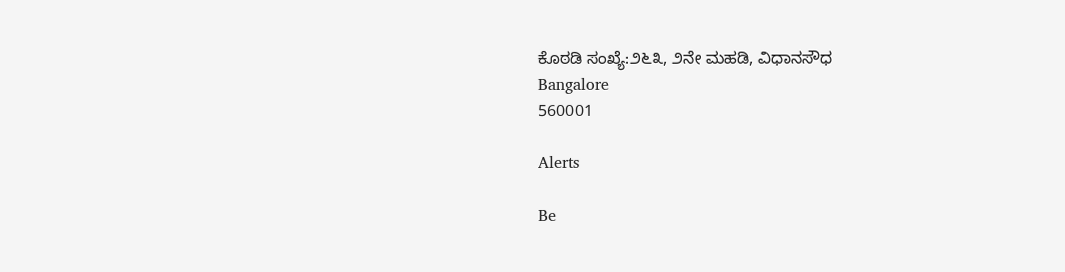ಕೊಠಡಿ ಸಂಖ್ಯೆ:೨೬೩, ೨ನೇ ಮಹಡಿ, ವಿಧಾನಸೌಧ
Bangalore
560001

Alerts

Be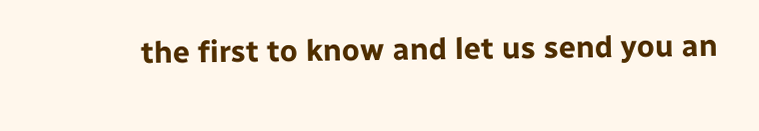the first to know and let us send you an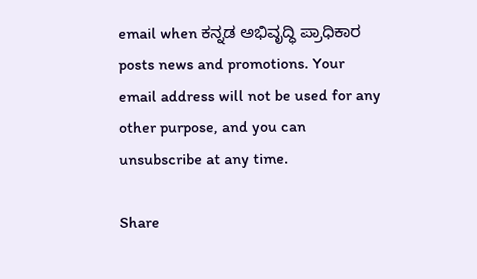email when ಕನ್ನಡ ಅಭಿವೃದ್ಧಿ ಪ್ರಾಧಿಕಾರ posts news and promotions. Your email address will not be used for any other purpose, and you can unsubscribe at any time.

Share